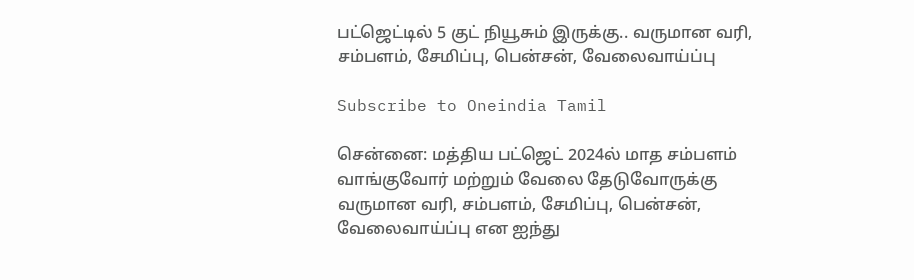பட்ஜெட்டில் 5 குட் நியூசும் இருக்கு.. வருமான வரி, சம்பளம், சேமிப்பு, பென்சன், வேலைவாய்ப்பு

Subscribe to Oneindia Tamil

சென்னை: மத்திய பட்ஜெட் 2024ல் மாத சம்பளம் வாங்குவோர் மற்றும் வேலை தேடுவோருக்கு வருமான வரி, சம்பளம், சேமிப்பு, பென்சன், வேலைவாய்ப்பு என ஐந்து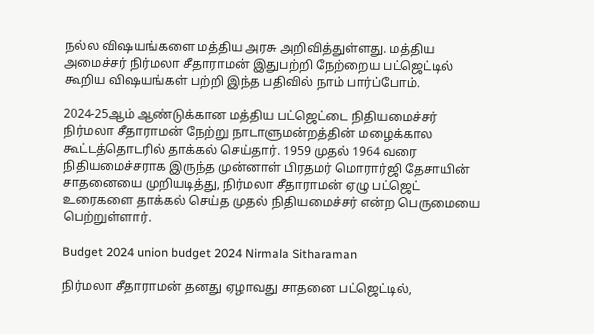நல்ல விஷயங்களை மத்திய அரசு அறிவித்துள்ளது. மத்திய அமைச்சர் நிர்மலா சீதாராமன் இதுபற்றி நேற்றைய பட்ஜெட்டில் கூறிய விஷயங்கள் பற்றி இந்த பதிவில் நாம் பார்ப்போம்.

2024-25ஆம் ஆண்டுக்கான மத்திய பட்ஜெட்டை நிதியமைச்சர் நிர்மலா சீதாராமன் நேற்று நாடாளுமன்றத்தின் மழைக்கால கூட்டத்தொடரில் தாக்கல் செய்தார். 1959 முதல் 1964 வரை நிதியமைச்சராக இருந்த முன்னாள் பிரதமர் மொரார்ஜி தேசாயின் சாதனையை முறியடித்து, நிர்மலா சீதாராமன் ஏழு பட்ஜெட் உரைகளை தாக்கல் செய்த முதல் நிதியமைச்சர் என்ற பெருமையை பெற்றுள்ளார்.

Budget 2024 union budget 2024 Nirmala Sitharaman

நிர்மலா சீதாராமன் தனது ஏழாவது சாதனை பட்ஜெட்டில்,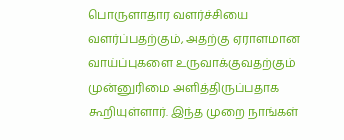பொருளாதார வளர்ச்சியை வளர்ப்பதற்கும், அதற்கு ஏராளமான வாய்ப்புகளை உருவாக்குவதற்கும் முன்னுரிமை அளித்திருப்பதாக கூறியுள்ளார். இந்த முறை நாங்கள்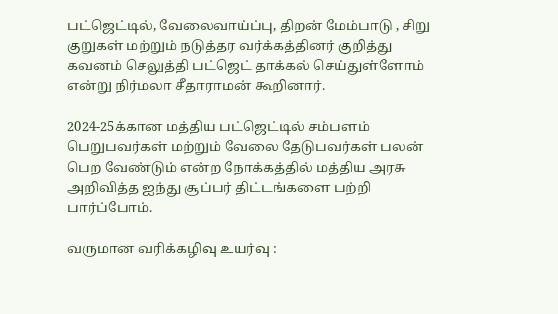பட்ஜெட்டில், வேலைவாய்ப்பு, திறன் மேம்பாடு , சிறு குறுகள் மற்றும் நடுத்தர வர்க்கத்தினர் குறித்து கவனம் செலுத்தி பட்ஜெட் தாக்கல் செய்துள்ளோம் என்று நிர்மலா சீதாராமன் கூறினார்.

2024-25க்கான மத்திய பட்ஜெட்டில் சம்பளம் பெறுபவர்கள் மற்றும் வேலை தேடுபவர்கள் பலன் பெற வேண்டும் என்ற நோக்கத்தில் மத்திய அரசு அறிவித்த ஐந்து சூப்பர் திட்டங்களை பற்றி பார்ப்போம்.

வருமான வரிக்கழிவு உயர்வு :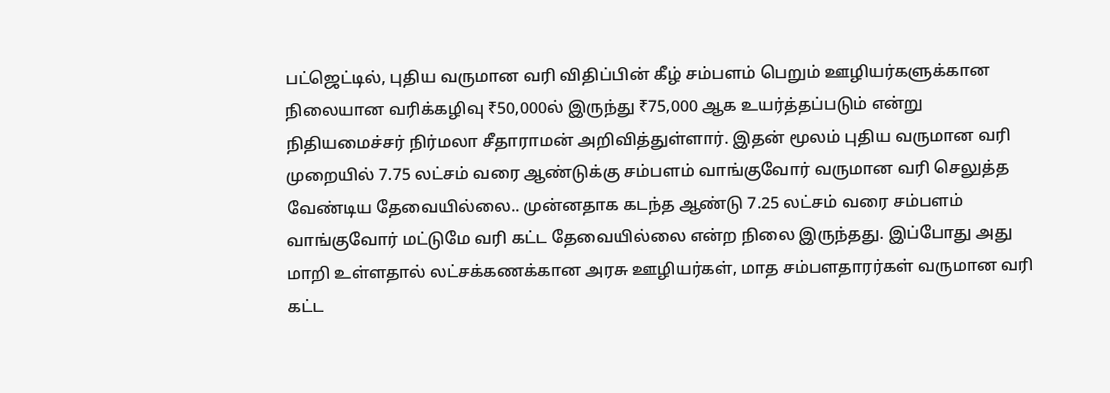பட்ஜெட்டில், புதிய வருமான வரி விதிப்பின் கீழ் சம்பளம் பெறும் ஊழியர்களுக்கான நிலையான வரிக்கழிவு ₹50,000ல் இருந்து ₹75,000 ஆக உயர்த்தப்படும் என்று நிதியமைச்சர் நிர்மலா சீதாராமன் அறிவித்துள்ளார். இதன் மூலம் புதிய வருமான வரி முறையில் 7.75 லட்சம் வரை ஆண்டுக்கு சம்பளம் வாங்குவோர் வருமான வரி செலுத்த வேண்டிய தேவையில்லை.. முன்னதாக கடந்த ஆண்டு 7.25 லட்சம் வரை சம்பளம் வாங்குவோர் மட்டுமே வரி கட்ட தேவையில்லை என்ற நிலை இருந்தது. இப்போது அது மாறி உள்ளதால் லட்சக்கணக்கான அரசு ஊழியர்கள், மாத சம்பளதாரர்கள் வருமான வரி கட்ட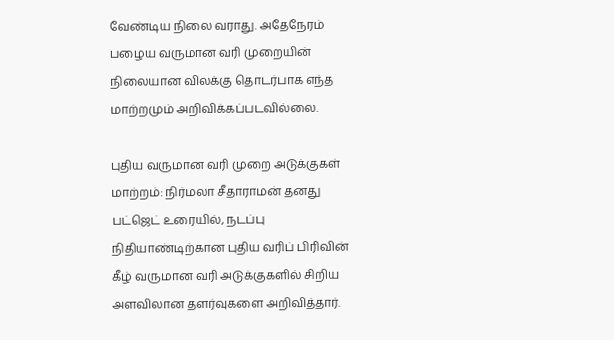வேண்டிய நிலை வராது. அதேநேரம் பழைய வருமான வரி முறையின் நிலையான விலக்கு தொடர்பாக எந்த மாற்றமும் அறிவிக்கப்படவில்லை.

புதிய வருமான வரி முறை அடுக்குகள் மாற்றம்: நிர்மலா சீதாராமன் தனது பட்ஜெட் உரையில், நடப்பு நிதியாண்டிற்கான புதிய வரிப் பிரிவின் கீழ் வருமான வரி அடுக்குகளில் சிறிய அளவிலான தளர்வுகளை அறிவித்தார்.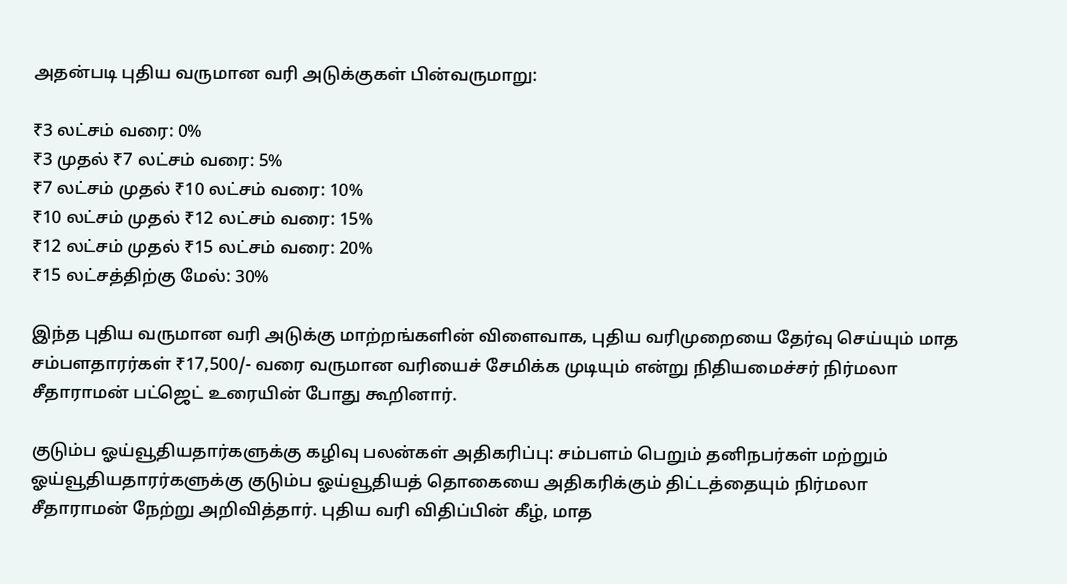அதன்படி புதிய வருமான வரி அடுக்குகள் பின்வருமாறு:

₹3 லட்சம் வரை: 0%
₹3 முதல் ₹7 லட்சம் வரை: 5%
₹7 லட்சம் முதல் ₹10 லட்சம் வரை: 10%
₹10 லட்சம் முதல் ₹12 லட்சம் வரை: 15%
₹12 லட்சம் முதல் ₹15 லட்சம் வரை: 20%
₹15 லட்சத்திற்கு மேல்: 30%

இந்த புதிய வருமான வரி அடுக்கு மாற்றங்களின் விளைவாக, புதிய வரிமுறையை தேர்வு செய்யும் மாத சம்பளதாரர்கள் ₹17,500/- வரை வருமான வரியைச் சேமிக்க முடியும் என்று நிதியமைச்சர் நிர்மலா சீதாராமன் பட்ஜெட் உரையின் போது கூறினார்.

குடும்ப ஓய்வூதியதார்களுக்கு கழிவு பலன்கள் அதிகரிப்பு: சம்பளம் பெறும் தனிநபர்கள் மற்றும் ஓய்வூதியதாரர்களுக்கு குடும்ப ஓய்வூதியத் தொகையை அதிகரிக்கும் திட்டத்தையும் நிர்மலா சீதாராமன் நேற்று அறிவித்தார். புதிய வரி விதிப்பின் கீழ், மாத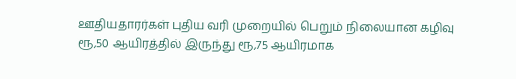ஊதியதாரர்கள் புதிய வரி முறையில் பெறும் நிலையான கழிவு ரூ,50 ஆயிரத்தில் இருந்து ரூ,75 ஆயிரமாக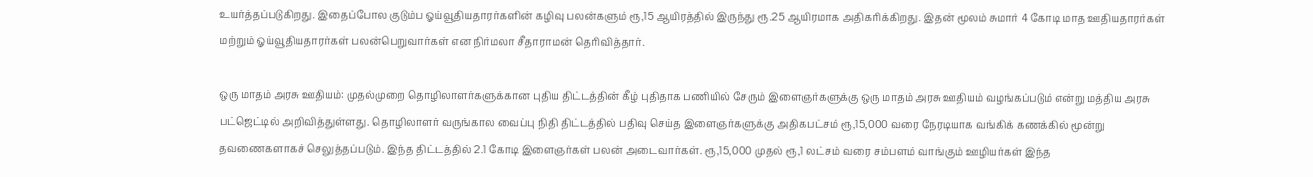உயர்த்தப்படுகிறது. இதைப்போல குடும்ப ஓய்வூதியதாரர்களின் கழிவு பலன்களும் ரூ,15 ஆயிரத்தில் இருந்து ரூ.25 ஆயிரமாக அதிகரிக்கிறது. இதன் மூலம் சுமார் 4 கோடி மாத ஊதியதாரர்கள் மற்றும் ஓய்வூதியதாரர்கள் பலன்பெறுவார்கள் என நிர்மலா சீதாராமன் தெரிவித்தார்.

ஒரு மாதம் அரசு ஊதியம்: முதல்முறை தொழிலாளர்களுக்கான புதிய திட்டத்தின் கீழ் புதிதாக பணியில் சேரும் இளைஞர்களுக்கு ஒரு மாதம் அரசு ஊதியம் வழங்கப்படும் என்று மத்திய அரசு பட்ஜெட்டில் அறிவித்துள்ளது. தொழிலாளர் வருங்கால வைப்பு நிதி திட்டத்தில் பதிவு செய்த இளைஞர்களுக்கு அதிகபட்சம் ரூ,15,000 வரை நேரடியாக வங்கிக் கணக்கில் மூன்று தவணைகளாகச் செலுத்தப்படும். இந்த திட்டத்தில் 2.1 கோடி இளைஞர்கள் பலன் அடைவார்கள். ரூ,15,000 முதல் ரூ,1 லட்சம் வரை சம்பளம் வாங்கும் ஊழியர்கள் இந்த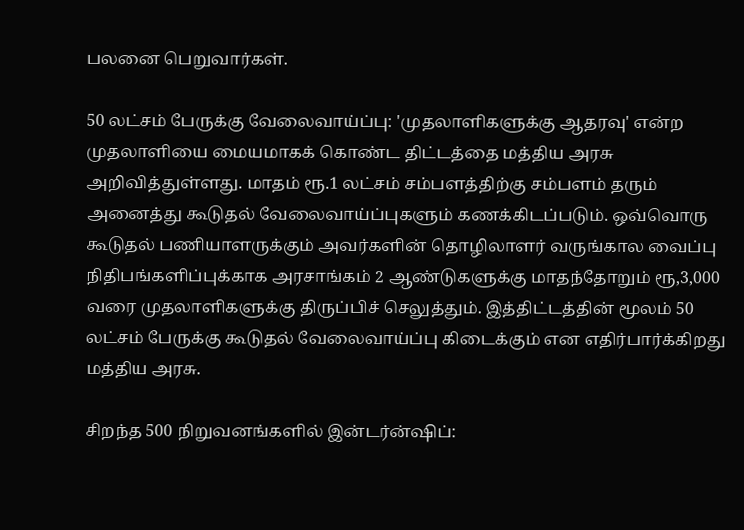பலனை பெறுவார்கள்.

50 லட்சம் பேருக்கு வேலைவாய்ப்பு: 'முதலாளிகளுக்கு ஆதரவு' என்ற முதலாளியை மையமாகக் கொண்ட திட்டத்தை மத்திய அரசு அறிவித்துள்ளது. மாதம் ரூ.1 லட்சம் சம்பளத்திற்கு சம்பளம் தரும் அனைத்து கூடுதல் வேலைவாய்ப்புகளும் கணக்கிடப்படும். ஒவ்வொரு கூடுதல் பணியாளருக்கும் அவர்களின் தொழிலாளர் வருங்கால வைப்பு நிதிபங்களிப்புக்காக அரசாங்கம் 2 ஆண்டுகளுக்கு மாதந்தோறும் ரூ,3,000 வரை முதலாளிகளுக்கு திருப்பிச் செலுத்தும். இத்திட்டத்தின் மூலம் 50 லட்சம் பேருக்கு கூடுதல் வேலைவாய்ப்பு கிடைக்கும் என எதிர்பார்க்கிறது மத்திய அரசு.

சிறந்த 500 நிறுவனங்களில் இன்டர்ன்ஷிப்: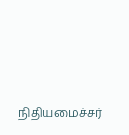நிதியமைச்சர்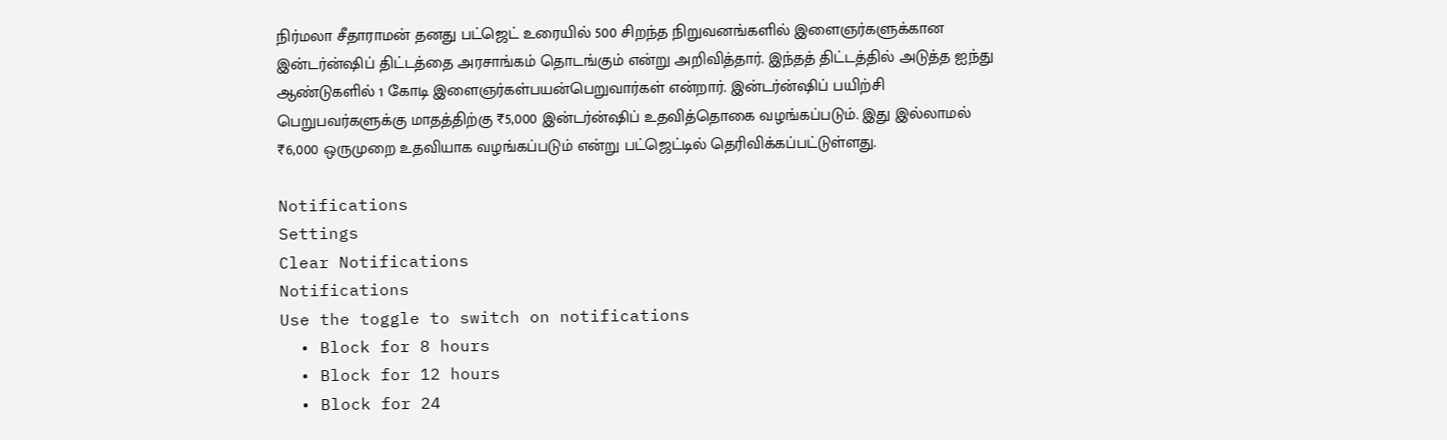நிர்மலா சீதாராமன் தனது பட்ஜெட் உரையில் 500 சிறந்த நிறுவனங்களில் இளைஞர்களுக்கான இன்டர்ன்ஷிப் திட்டத்தை அரசாங்கம் தொடங்கும் என்று அறிவித்தார். இந்தத் திட்டத்தில் அடுத்த ஐந்து ஆண்டுகளில் 1 கோடி இளைஞர்கள்பயன்பெறுவார்கள் என்றார். இன்டர்ன்ஷிப் பயிற்சி பெறுபவர்களுக்கு மாதத்திற்கு ₹5,000 இன்டர்ன்ஷிப் உதவித்தொகை வழங்கப்படும். இது இல்லாமல் ₹6,000 ஒருமுறை உதவியாக வழங்கப்படும் என்று பட்ஜெட்டில் தெரிவிக்கப்பட்டுள்ளது.

Notifications
Settings
Clear Notifications
Notifications
Use the toggle to switch on notifications
  • Block for 8 hours
  • Block for 12 hours
  • Block for 24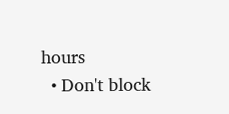hours
  • Don't block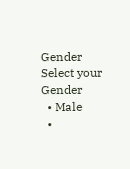Gender
Select your Gender
  • Male
  •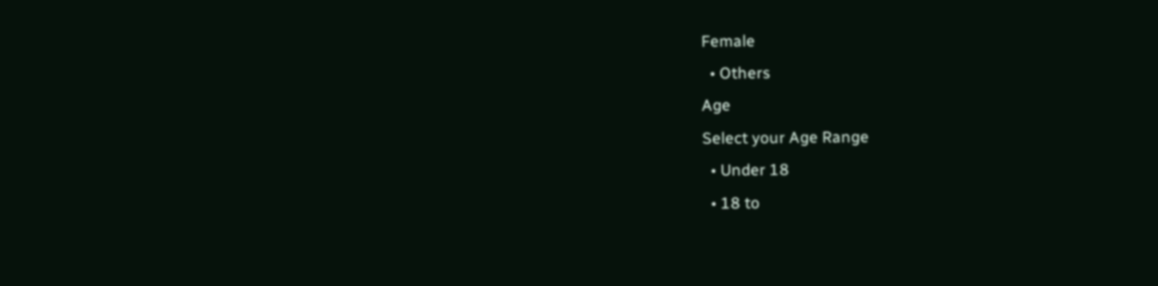Female
  • Others
Age
Select your Age Range
  • Under 18
  • 18 to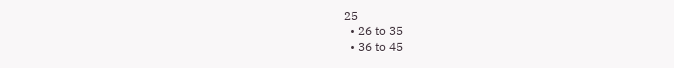25
  • 26 to 35
  • 36 to 45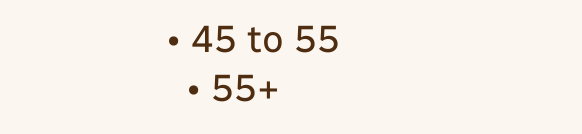• 45 to 55
  • 55+